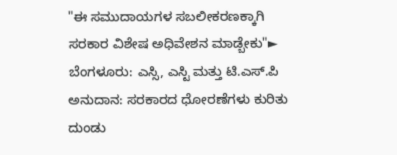"ಈ ಸಮುದಾಯಗಳ ಸಬಲೀಕರಣಕ್ಕಾಗಿ ಸರಕಾರ ವಿಶೇಷ ಅಧಿವೇಶನ ಮಾಡ್ಬೇಕು"► ಬೆಂಗಳೂರು: ಎಸ್ಸಿ, ಎಸ್ಟಿ ಮತ್ತು ಟಿ.ಎಸ್.ಪಿ ಅನುದಾನ: ಸರಕಾರದ ಧೋರಣೆಗಳು ಕುರಿತು ದುಂಡು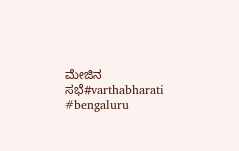ಮೇಜಿನ ಸಭೆ#varthabharati #bengaluru